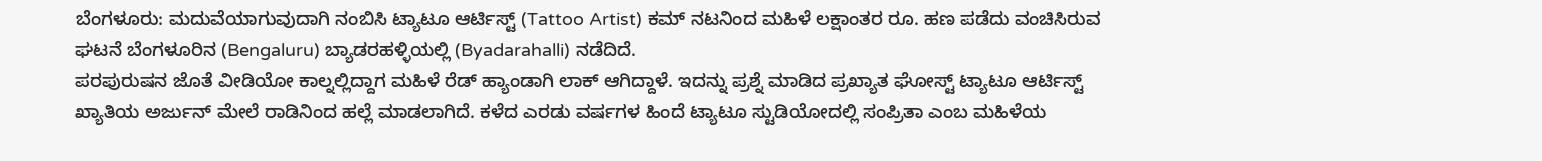ಬೆಂಗಳೂರು: ಮದುವೆಯಾಗುವುದಾಗಿ ನಂಬಿಸಿ ಟ್ಯಾಟೂ ಆರ್ಟಿಸ್ಟ್ (Tattoo Artist) ಕಮ್ ನಟನಿಂದ ಮಹಿಳೆ ಲಕ್ಷಾಂತರ ರೂ. ಹಣ ಪಡೆದು ವಂಚಿಸಿರುವ ಘಟನೆ ಬೆಂಗಳೂರಿನ (Bengaluru) ಬ್ಯಾಡರಹಳ್ಳಿಯಲ್ಲಿ (Byadarahalli) ನಡೆದಿದೆ.
ಪರಪುರುಷನ ಜೊತೆ ವೀಡಿಯೋ ಕಾಲ್ನಲ್ಲಿದ್ದಾಗ ಮಹಿಳೆ ರೆಡ್ ಹ್ಯಾಂಡಾಗಿ ಲಾಕ್ ಆಗಿದ್ದಾಳೆ. ಇದನ್ನು ಪ್ರಶ್ನೆ ಮಾಡಿದ ಪ್ರಖ್ಯಾತ ಘೋಸ್ಟ್ ಟ್ಯಾಟೂ ಆರ್ಟಿಸ್ಟ್ ಖ್ಯಾತಿಯ ಅರ್ಜುನ್ ಮೇಲೆ ರಾಡಿನಿಂದ ಹಲ್ಲೆ ಮಾಡಲಾಗಿದೆ. ಕಳೆದ ಎರಡು ವರ್ಷಗಳ ಹಿಂದೆ ಟ್ಯಾಟೂ ಸ್ಟುಡಿಯೋದಲ್ಲಿ ಸಂಪ್ರಿತಾ ಎಂಬ ಮಹಿಳೆಯ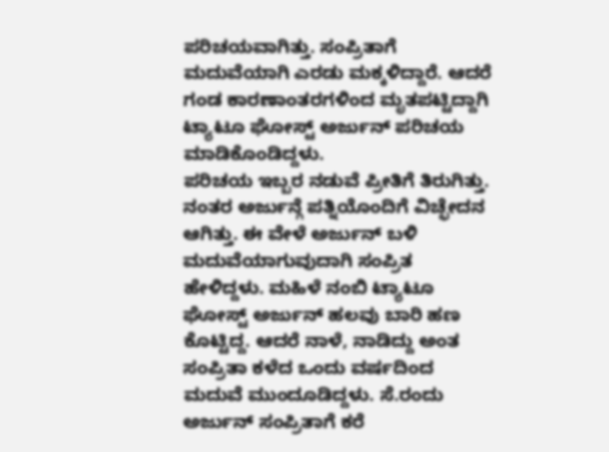ಪರಿಚಯವಾಗಿತ್ತು. ಸಂಪ್ರಿತಾಗೆ ಮದುವೆಯಾಗಿ ಎರಡು ಮಕ್ಕಳಿದ್ದಾರೆ. ಆದರೆ ಗಂಡ ಕಾರಣಾಂತರಗಳಿಂದ ಮೃತಪಟ್ಟಿದ್ದಾಗಿ ಟ್ಯಾಟೂ ಘೋಸ್ಟ್ ಅರ್ಜುನ್ ಪರಿಚಯ ಮಾಡಿಕೊಂಡಿದ್ದಳು.
ಪರಿಚಯ ಇಬ್ಬರ ನಡುವೆ ಪ್ರೀತಿಗೆ ತಿರುಗಿತ್ತು. ನಂತರ ಅರ್ಜುನ್ಗೆ ಪತ್ನಿಯೊಂದಿಗೆ ವಿಚ್ಛೇದನ ಆಗಿತ್ತು. ಈ ವೇಳೆ ಅರ್ಜುನ್ ಬಳಿ ಮದುವೆಯಾಗುವುದಾಗಿ ಸಂಪ್ರಿತ ಹೇಳಿದ್ದಳು. ಮಹಿಳೆ ನಂಬಿ ಟ್ಯಾಟೂ ಘೋಸ್ಟ್ ಅರ್ಜುನ್ ಹಲವು ಬಾರಿ ಹಣ ಕೊಟ್ಟಿದ್ದ. ಆದರೆ ನಾಳೆ, ನಾಡಿದ್ದು ಅಂತ ಸಂಪ್ರಿತಾ ಕಳೆದ ಒಂದು ವರ್ಷದಿಂದ ಮದುವೆ ಮುಂದೂಡಿದ್ದಳು. ಸೆ.ರಂದು ಅರ್ಜುನ್ ಸಂಪ್ರಿತಾಗೆ ಕರೆ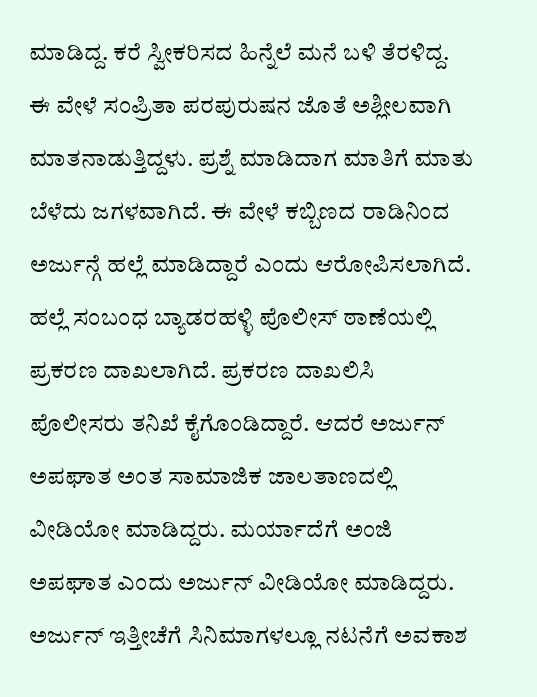ಮಾಡಿದ್ದ. ಕರೆ ಸ್ವೀಕರಿಸದ ಹಿನ್ನೆಲೆ ಮನೆ ಬಳಿ ತೆರಳಿದ್ದ. ಈ ವೇಳೆ ಸಂಪ್ರಿತಾ ಪರಪುರುಷನ ಜೊತೆ ಅಶ್ಲೀಲವಾಗಿ ಮಾತನಾಡುತ್ತಿದ್ದಳು. ಪ್ರಶ್ನೆ ಮಾಡಿದಾಗ ಮಾತಿಗೆ ಮಾತು ಬೆಳೆದು ಜಗಳವಾಗಿದೆ. ಈ ವೇಳೆ ಕಬ್ಬಿಣದ ರಾಡಿನಿಂದ ಅರ್ಜುನ್ಗೆ ಹಲ್ಲೆ ಮಾಡಿದ್ದಾರೆ ಎಂದು ಆರೋಪಿಸಲಾಗಿದೆ.
ಹಲ್ಲೆ ಸಂಬಂಧ ಬ್ಯಾಡರಹಳ್ಳಿ ಪೊಲೀಸ್ ಠಾಣೆಯಲ್ಲಿ ಪ್ರಕರಣ ದಾಖಲಾಗಿದೆ. ಪ್ರಕರಣ ದಾಖಲಿಸಿ ಪೊಲೀಸರು ತನಿಖೆ ಕೈಗೊಂಡಿದ್ದಾರೆ. ಆದರೆ ಅರ್ಜುನ್ ಅಪಘಾತ ಅಂತ ಸಾಮಾಜಿಕ ಜಾಲತಾಣದಲ್ಲಿ ವೀಡಿಯೋ ಮಾಡಿದ್ದರು. ಮರ್ಯಾದೆಗೆ ಅಂಜಿ ಅಪಘಾತ ಎಂದು ಅರ್ಜುನ್ ವೀಡಿಯೋ ಮಾಡಿದ್ದರು. ಅರ್ಜುನ್ ಇತ್ತೀಚೆಗೆ ಸಿನಿಮಾಗಳಲ್ಲೂ ನಟನೆಗೆ ಅವಕಾಶ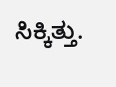ಸಿಕ್ಕಿತ್ತು.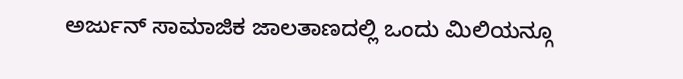ಅರ್ಜುನ್ ಸಾಮಾಜಿಕ ಜಾಲತಾಣದಲ್ಲಿ ಒಂದು ಮಿಲಿಯನ್ಗೂ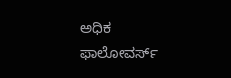ಅಧಿಕ ಫಾಲೋವರ್ಸ್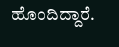ಹೊಂದಿದ್ದಾರೆ.